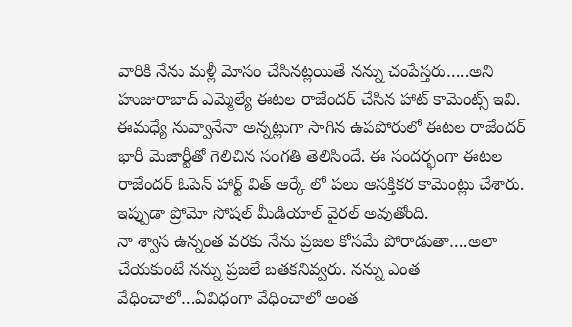వారికి నేను మళ్లీ మోసం చేసినట్లయితే నన్ను చంపేస్తరు…..అని హుజురాబాద్ ఎమ్మెల్యే ఈటల రాజేందర్ చేసిన హాట్ కామెంట్స్ ఇవి. ఈమధ్యే నువ్వానేనా అన్నట్లుగా సాగిన ఉపపోరులో ఈటల రాజేందర్ భారీ మెజార్టీతో గెలిచిన సంగతి తెలిసిందే. ఈ సందర్భంగా ఈటల రాజేందర్ ఓపెన్ హార్ట్ విత్ ఆర్కే లో పలు ఆసక్తికర కామెంట్లు చేశారు. ఇప్పుడా ప్రోమో సోషల్ మీడియాల్ వైరల్ అవుతోంది.
నా శ్వాస ఉన్నంత వరకు నేను ప్రజల కోసమే పోరాడుతా….అలా చేయకుంటే నన్ను ప్రజలే బతకనివ్వరు. నన్ను ఎంత వేధించాలో…ఏవిధంగా వేధించాలో అంత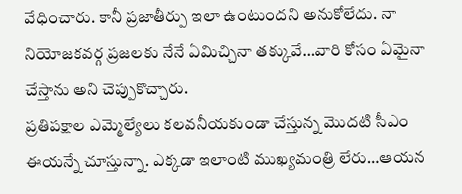వేధించారు. కానీ ప్రజాతీర్పు ఇలా ఉంటుందని అనుకోలేదు. నా నియోజకవర్గ ప్రజలకు నేనే ఏమిచ్చినా తక్కువే…వారి కోసం ఏమైనా చేస్తాను అని చెప్పుకొచ్చారు.
ప్రతిపక్షాల ఎమ్మెల్యేలు కలవనీయకుండా చేస్తున్న మొదటి సీఎం ఈయన్నే చూస్తున్నా. ఎక్కడా ఇలాంటి ముఖ్యమంత్రి లేరు…ఆయన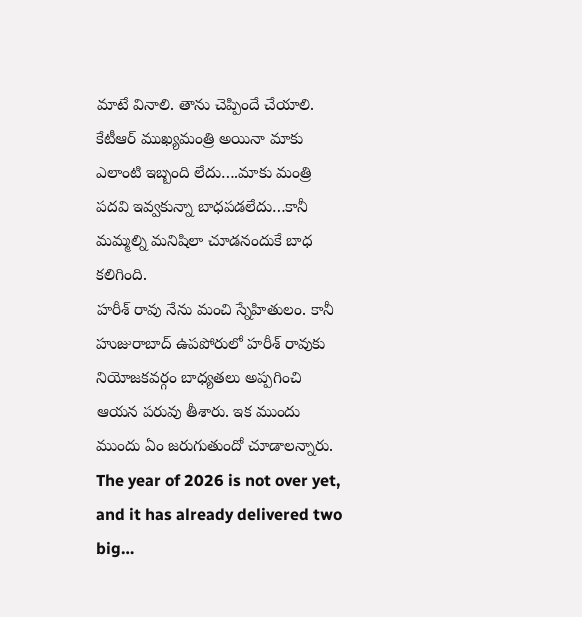మాటే వినాలి. తాను చెప్పిందే చేయాలి. కేటీఆర్ ముఖ్యమంత్రి అయినా మాకు ఎలాంటి ఇబ్బంది లేదు….మాకు మంత్రి పదవి ఇవ్వకున్నా బాధపడలేదు…కానీ మమ్మల్ని మనిషిలా చూడనందుకే బాధ కలిగింది.
హరీశ్ రావు నేను మంచి స్నేహితులం. కానీ హుజురాబాద్ ఉపపోరులో హరీశ్ రావుకు నియోజకవర్గం బాధ్యతలు అప్పగించి ఆయన పరువు తీశారు. ఇక ముందు ముందు ఏం జరుగుతుందో చూడాలన్నారు.
The year of 2026 is not over yet, and it has already delivered two big…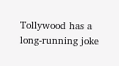Tollywood has a long-running joke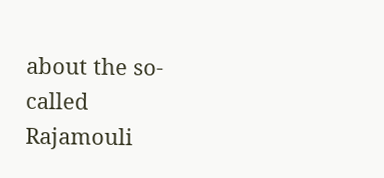about the so-called Rajamouli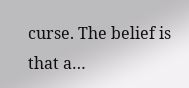curse. The belief is that a…